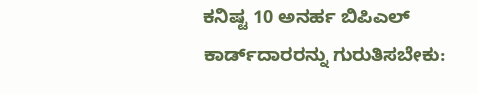ಕನಿಷ್ಟ 10 ಅನರ್ಹ ಬಿಪಿಎಲ್‌ ಕಾರ್ಡ್‌ದಾರರನ್ನು ಗುರುತಿಸಬೇಕು: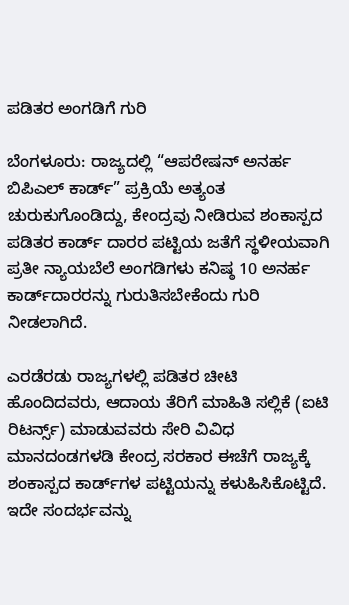ಪಡಿತರ ಅಂಗಡಿಗೆ ಗುರಿ

ಬೆಂಗಳೂರು: ರಾಜ್ಯದಲ್ಲಿ “ಆಪರೇಷನ್‌ ಅನರ್ಹ ಬಿಪಿಎಲ್‌ ಕಾರ್ಡ್‌” ಪ್ರಕ್ರಿಯೆ ಅತ್ಯಂತ ಚುರುಕುಗೊಂಡಿದ್ದು, ಕೇಂದ್ರವು ನೀಡಿರುವ ಶಂಕಾಸ್ಪದ ಪಡಿತರ ಕಾರ್ಡ್‌ ದಾರರ ಪಟ್ಟಿಯ ಜತೆಗೆ ಸ್ಥಳೀಯವಾಗಿ ಪ್ರತೀ ನ್ಯಾಯಬೆಲೆ ಅಂಗಡಿಗಳು ಕನಿಷ್ಠ 10 ಅನರ್ಹ ಕಾರ್ಡ್‌ದಾರರನ್ನು ಗುರುತಿಸಬೇಕೆಂದು ಗುರಿ ನೀಡಲಾಗಿದೆ.

ಎರಡೆರಡು ರಾಜ್ಯಗಳಲ್ಲಿ ಪಡಿತರ ಚೀಟಿ ಹೊಂದಿದವರು, ಆದಾಯ ತೆರಿಗೆ ಮಾಹಿತಿ ಸಲ್ಲಿಕೆ (ಐಟಿ ರಿಟರ್ನ್ಸ್) ಮಾಡುವವರು ಸೇರಿ ವಿವಿಧ ಮಾನದಂಡಗಳಡಿ ಕೇಂದ್ರ ಸರಕಾರ ಈಚೆಗೆ ರಾಜ್ಯಕ್ಕೆ ಶಂಕಾಸ್ಪದ ಕಾರ್ಡ್‌ಗಳ ಪಟ್ಟಿಯನ್ನು ಕಳುಹಿಸಿಕೊಟ್ಟಿದೆ. ಇದೇ ಸಂದರ್ಭವನ್ನು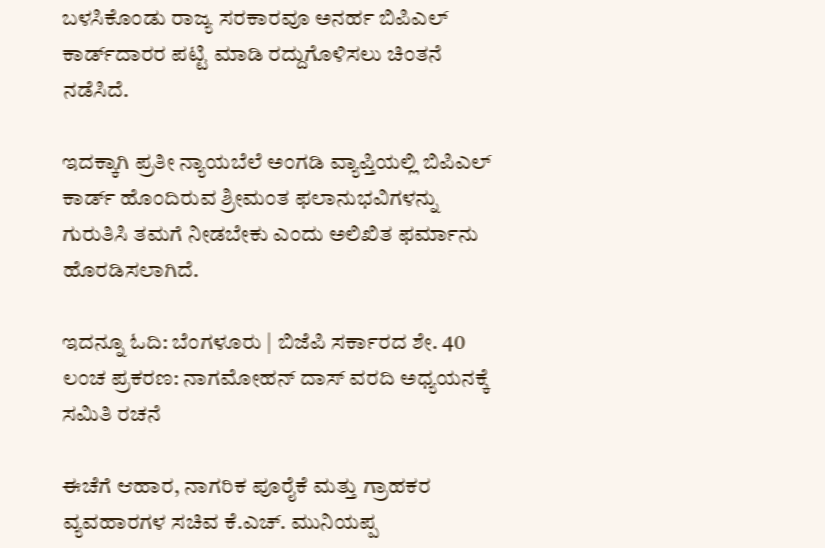ಬಳಸಿಕೊಂಡು ರಾಜ್ಯ ಸರಕಾರವೂ ಅನರ್ಹ ಬಿಪಿಎಲ್‌ ಕಾರ್ಡ್‌ದಾರರ ಪಟ್ಟಿ ಮಾಡಿ ರದ್ದುಗೊಳಿಸಲು ಚಿಂತನೆ ನಡೆಸಿದೆ.

ಇದಕ್ಕಾಗಿ ಪ್ರತೀ ನ್ಯಾಯಬೆಲೆ ಅಂಗಡಿ ವ್ಯಾಪ್ತಿಯಲ್ಲಿ ಬಿಪಿಎಲ್‌ ಕಾರ್ಡ್‌ ಹೊಂದಿರುವ ಶ್ರೀಮಂತ ಫ‌ಲಾನುಭವಿಗಳನ್ನು ಗುರುತಿಸಿ ತಮಗೆ ನೀಡಬೇಕು ಎಂದು ಅಲಿಖಿತ ಫ‌ರ್ಮಾನು ಹೊರಡಿಸಲಾಗಿದೆ.

ಇದನ್ನೂ ಓದಿ: ಬೆಂಗಳೂರು | ಬಿಜೆಪಿ ಸರ್ಕಾರದ ಶೇ. 40 ಲಂಚ ಪ್ರಕರಣ: ನಾಗಮೋಹನ್‌ ದಾಸ್‌ ವರದಿ ಅಧ್ಯಯನಕ್ಕೆ ಸಮಿತಿ ರಚನೆ

ಈಚೆಗೆ ಆಹಾರ, ನಾಗರಿಕ ಪೂರೈಕೆ ಮತ್ತು ಗ್ರಾಹಕರ ವ್ಯವಹಾರಗಳ ಸಚಿವ ಕೆ.ಎಚ್‌. ಮುನಿಯಪ್ಪ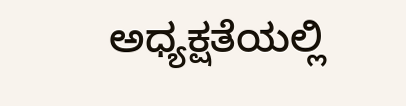ಅಧ್ಯಕ್ಷತೆಯಲ್ಲಿ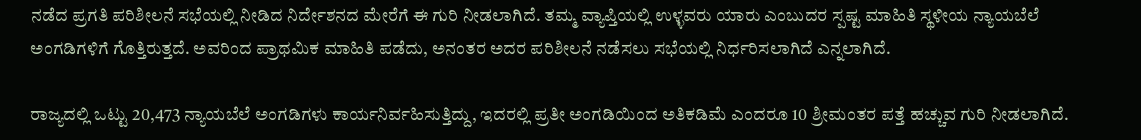ನಡೆದ ಪ್ರಗತಿ ಪರಿಶೀಲನೆ ಸಭೆಯಲ್ಲಿ ನೀಡಿದ ನಿರ್ದೇಶನದ ಮೇರೆಗೆ ಈ ಗುರಿ ನೀಡಲಾಗಿದೆ. ತಮ್ಮ ವ್ಯಾಪ್ತಿಯಲ್ಲಿ ಉಳ್ಳವರು ಯಾರು ಎಂಬುದರ ಸ್ಪಷ್ಟ ಮಾಹಿತಿ ಸ್ಥಳೀಯ ನ್ಯಾಯಬೆಲೆ ಅಂಗಡಿಗಳಿಗೆ ಗೊತ್ತಿರುತ್ತದೆ. ಅವರಿಂದ ಪ್ರಾಥಮಿಕ ಮಾಹಿತಿ ಪಡೆದು, ಅನಂತರ ಅದರ ಪರಿಶೀಲನೆ ನಡೆಸಲು ಸಭೆಯಲ್ಲಿ ನಿರ್ಧರಿಸಲಾಗಿದೆ ಎನ್ನಲಾಗಿದೆ.

ರಾಜ್ಯದಲ್ಲಿ ಒಟ್ಟು 20,473 ನ್ಯಾಯಬೆಲೆ ಅಂಗಡಿಗಳು ಕಾರ್ಯನಿರ್ವಹಿಸುತ್ತಿದ್ದು, ಇದರಲ್ಲಿ ಪ್ರತೀ ಅಂಗಡಿಯಿಂದ ಅತಿಕಡಿಮೆ ಎಂದರೂ 10 ಶ್ರೀಮಂತರ ಪತ್ತೆ ಹಚ್ಚುವ ಗುರಿ ನೀಡಲಾಗಿದೆ.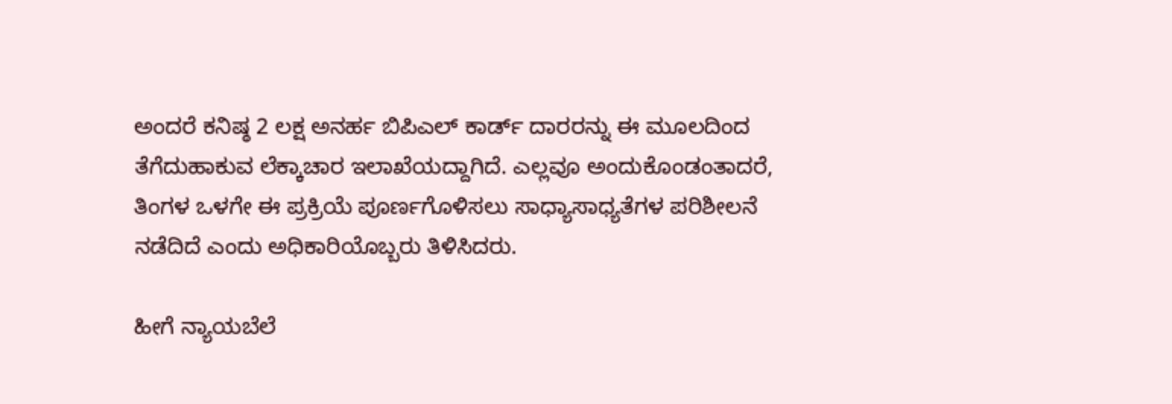ಅಂದರೆ ಕನಿಷ್ಠ 2 ಲಕ್ಷ ಅನರ್ಹ ಬಿಪಿಎಲ್‌ ಕಾರ್ಡ್‌ ದಾರರನ್ನು ಈ ಮೂಲದಿಂದ ತೆಗೆದುಹಾಕುವ ಲೆಕ್ಕಾಚಾರ ಇಲಾಖೆಯದ್ದಾಗಿದೆ. ಎಲ್ಲವೂ ಅಂದುಕೊಂಡಂತಾದರೆ, ತಿಂಗಳ ಒಳಗೇ ಈ ಪ್ರಕ್ರಿಯೆ ಪೂರ್ಣಗೊಳಿಸಲು ಸಾಧ್ಯಾಸಾಧ್ಯತೆಗಳ ಪರಿಶೀಲನೆ ನಡೆದಿದೆ ಎಂದು ಅಧಿಕಾರಿಯೊಬ್ಬರು ತಿಳಿಸಿದರು.

ಹೀಗೆ ನ್ಯಾಯಬೆಲೆ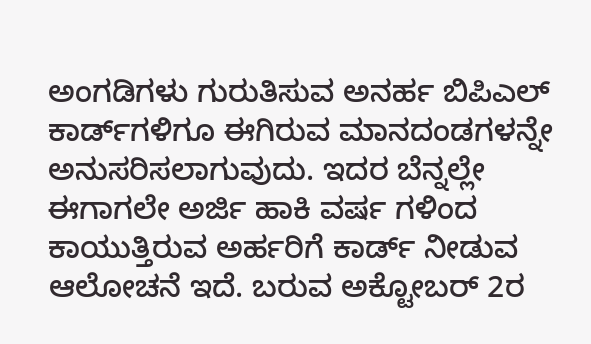ಅಂಗಡಿಗಳು ಗುರುತಿಸುವ ಅನರ್ಹ ಬಿಪಿಎಲ್‌ ಕಾರ್ಡ್‌ಗಳಿಗೂ ಈಗಿರುವ ಮಾನದಂಡಗಳನ್ನೇ ಅನುಸರಿಸಲಾಗುವುದು. ಇದರ ಬೆನ್ನಲ್ಲೇ ಈಗಾಗಲೇ ಅರ್ಜಿ ಹಾಕಿ ವರ್ಷ ಗಳಿಂದ ಕಾಯುತ್ತಿರುವ ಅರ್ಹರಿಗೆ ಕಾರ್ಡ್‌ ನೀಡುವ ಆಲೋಚನೆ ಇದೆ. ಬರುವ ಅಕ್ಟೋಬರ್‌ 2ರ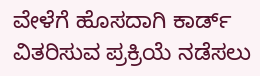ವೇಳೆಗೆ ಹೊಸದಾಗಿ ಕಾರ್ಡ್‌ ವಿತರಿಸುವ ಪ್ರಕ್ರಿಯೆ ನಡೆಸಲು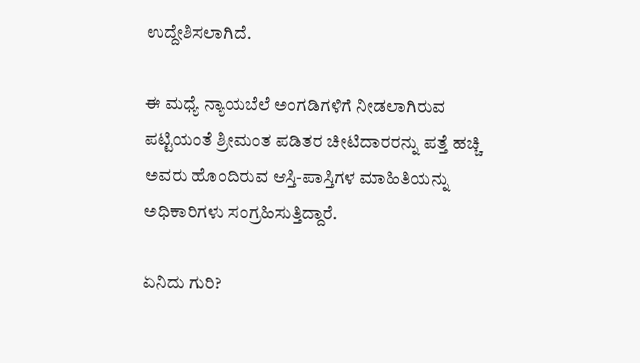ಉದ್ದೇಶಿಸಲಾಗಿದೆ.

ಈ ಮಧ್ಯೆ ನ್ಯಾಯಬೆಲೆ ಅಂಗಡಿಗಳಿಗೆ ನೀಡಲಾಗಿರುವ ಪಟ್ಟಿಯಂತೆ ಶ್ರೀಮಂತ ಪಡಿತರ ಚೀಟಿದಾರರನ್ನು ಪತ್ತೆ ಹಚ್ಚಿ ಅವರು ಹೊಂದಿರುವ ಆಸ್ತಿ-ಪಾಸ್ತಿಗಳ ಮಾಹಿತಿಯನ್ನು ಅಧಿಕಾರಿಗಳು ಸಂಗ್ರಹಿಸುತ್ತಿದ್ದಾರೆ.

ಏನಿದು ಗುರಿ?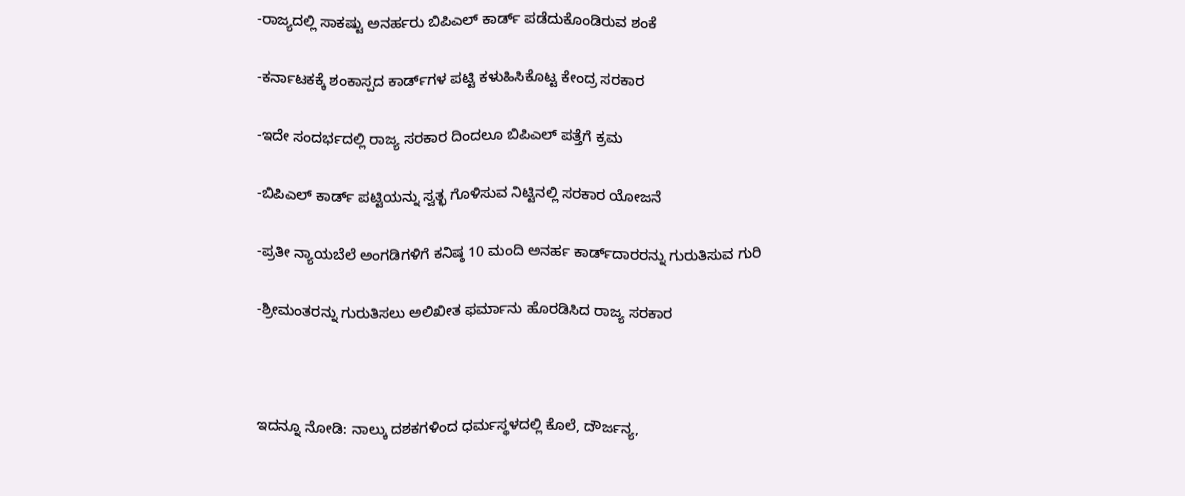-ರಾಜ್ಯದಲ್ಲಿ ಸಾಕಷ್ಟು ಅನರ್ಹರು ಬಿಪಿಎಲ್‌ ಕಾರ್ಡ್‌ ಪಡೆದುಕೊಂಡಿರುವ ಶಂಕೆ

-ಕರ್ನಾಟಕಕ್ಕೆ ಶಂಕಾಸ್ಪದ ಕಾರ್ಡ್‌ಗಳ ಪಟ್ಟಿ ಕಳುಹಿಸಿಕೊಟ್ಟ ಕೇಂದ್ರ ಸರಕಾರ

-ಇದೇ ಸಂದರ್ಭದಲ್ಲಿ ರಾಜ್ಯ ಸರಕಾರ ದಿಂದಲೂ ಬಿಪಿಎಲ್‌ ಪತ್ತೆಗೆ ಕ್ರಮ

-ಬಿಪಿಎಲ್‌ ಕಾರ್ಡ್‌ ಪಟ್ಟಿಯನ್ನು ಸ್ವತ್ಛ ಗೊಳಿಸುವ ನಿಟ್ಟಿನಲ್ಲಿ ಸರಕಾರ ಯೋಜನೆ

-ಪ್ರತೀ ನ್ಯಾಯಬೆಲೆ ಅಂಗಡಿಗಳಿಗೆ ಕನಿಷ್ಠ 10 ಮಂದಿ ಅನರ್ಹ ಕಾರ್ಡ್‌ದಾರರನ್ನು ಗುರುತಿಸುವ ಗುರಿ

-ಶ್ರೀಮಂತರನ್ನು ಗುರುತಿಸಲು ಅಲಿಖೀತ ಫ‌ರ್ಮಾನು ಹೊರಡಿಸಿದ ರಾಜ್ಯ ಸರಕಾರ



ಇದನ್ನೂ ನೋಡಿ: ನಾಲ್ಕು ದಶಕಗಳಿಂದ ಧರ್ಮಸ್ಥಳದಲ್ಲಿ ಕೊಲೆ, ದೌರ್ಜನ್ಯ,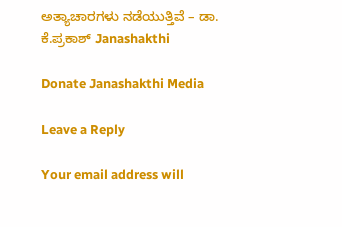ಅತ್ಯಾಚಾರಗಳು ನಡೆಯುತ್ತಿವೆ – ಡಾ. ಕೆ.ಪ್ರಕಾಶ್‌ Janashakthi

Donate Janashakthi Media

Leave a Reply

Your email address will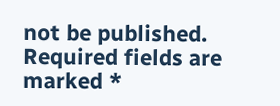not be published. Required fields are marked *